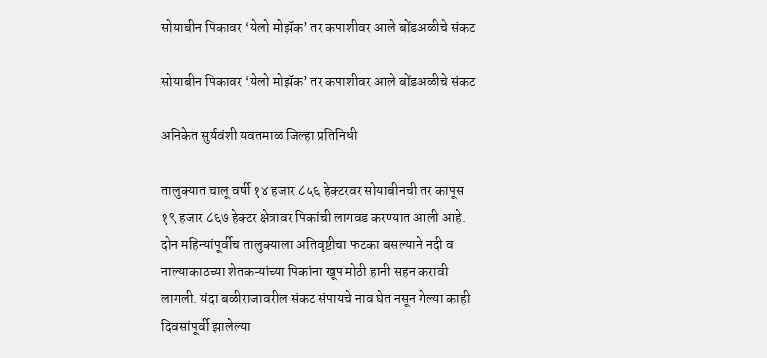सोयाबीन पिकावर ‘येलो मोझॅक’ तर कपाशीवर आले बोंडअळीचे संकट

सोयाबीन पिकावर ‘येलो मोझॅक’ तर कपाशीवर आले बोंडअळीचे संकट

अनिकेत सुर्यवंशी यवतमाळ जिल्हा प्रतिनिधी

तालुक्यात चालू वर्षी १४ हजार ८५६ हेक्टरवर सोयाबीनची तर कापूस १९ हजार ८६७ हेक्टर क्षेत्रावर पिकांची लागवड करण्यात आली आहे. दोन महिन्यांपूर्वीच तालुक्याला अतिवृष्टीचा फटका बसल्याने नदी व नाल्याकाठच्या शेतकऱ्यांच्या पिकांना खूप मोठी हानी सहन करावी लागली. यंदा बळीराजावरील संकट संपायचे नाव घेत नसून गेल्या काही दिवसांपूर्वी झालेल्या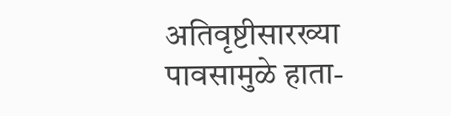अतिवृष्टीसारख्या पावसामुळे हाता-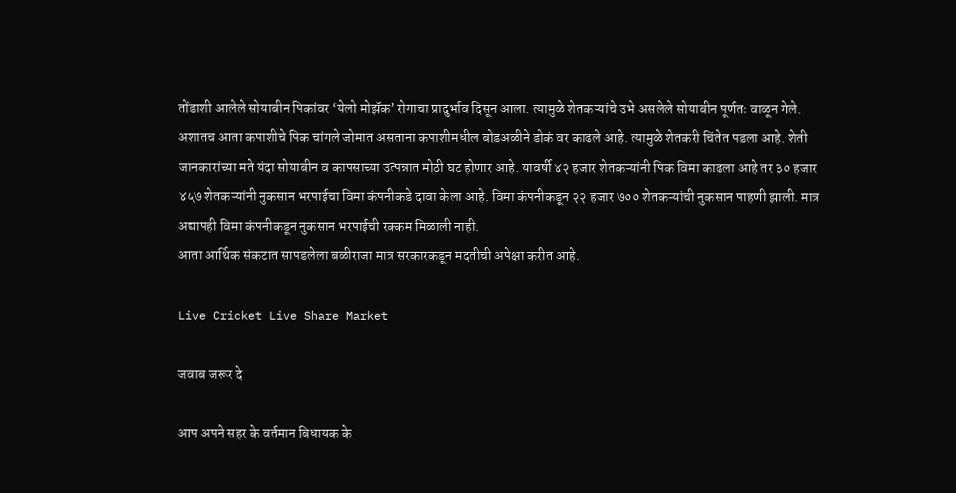तोंडाशी आलेले सोयाबीन पिकांवर ‘येलो मोझॅक’ रोगाचा प्रादुर्भाव दिसून आला. त्यामुळे शेतकऱ्यांचे उभे असलेले सोयाबीन पूर्णतः वाळून गेले. अशातच आता कपाशीचे पिक चांगले जोमात असताना कपाशीमधील बोडअळीने डोकं वर काढले आहे. त्यामुळे शेतकरी चिंतेत पडला आहे. शेती जानकारांच्या मते यंदा सोयाबीन व कापसाच्या उत्पन्नात मोठी घट होणार आहे. यावर्षी ४२ हजार शेतकऱ्यांनी पिक विमा काढला आहे तर ३० हजार ४५७ शेतकऱ्यांनी नुकसान भरपाईचा विमा कंपनीकडे दावा केला आहे. विमा कंपनीकडून २२ हजार ७०० शेतकऱ्यांची नुकसान पाहणी झाली. मात्र अद्यापही विमा कंपनीकडून नुकसान भरपाईची रक्कम मिळाली नाही.
आता आर्थिक संकटात सापडलेला बळीराजा मात्र सरकारकडून मदतीची अपेक्षा करीत आहे.

Live Cricket Live Share Market

जवाब जरूर दे

आप अपने सहर के वर्तमान बिधायक के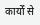कार्यों से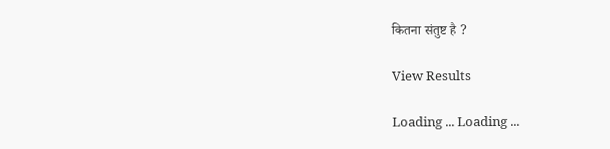कितना संतुष्ट है ?

View Results

Loading ... Loading ...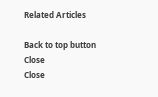Related Articles

Back to top button
Close
Close